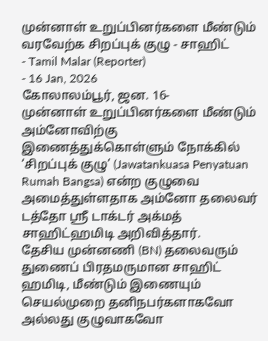முன்னாள் உறுப்பினர்களை மீண்டும் வரவேற்க சிறப்புக் குழு - சாஹிட்
- Tamil Malar (Reporter)
- 16 Jan, 2026
கோலாலம்பூர், ஜன. 16-
முன்னாள் உறுப்பினர்களை மீண்டும் அம்னோவிற்கு இணைத்துக்கொள்ளும் நோக்கில் ‘சிறப்புக் குழு’ (Jawatankuasa Penyatuan Rumah Bangsa) என்ற குழுவை அமைத்துள்ளதாக அம்னோ தலைவர் டத்தோ ஸ்ரீ டாக்டர் அக்மத் சாஹிட்ஹமிடி அறிவித்தார்.
தேசிய முன்னணி (BN) தலைவரும் துணைப் பிரதமருமான சாஹிட் ஹமிடி, மீண்டும் இணையும் செயல்முறை தனிநபர்களாகவோ அல்லது குழுவாகவோ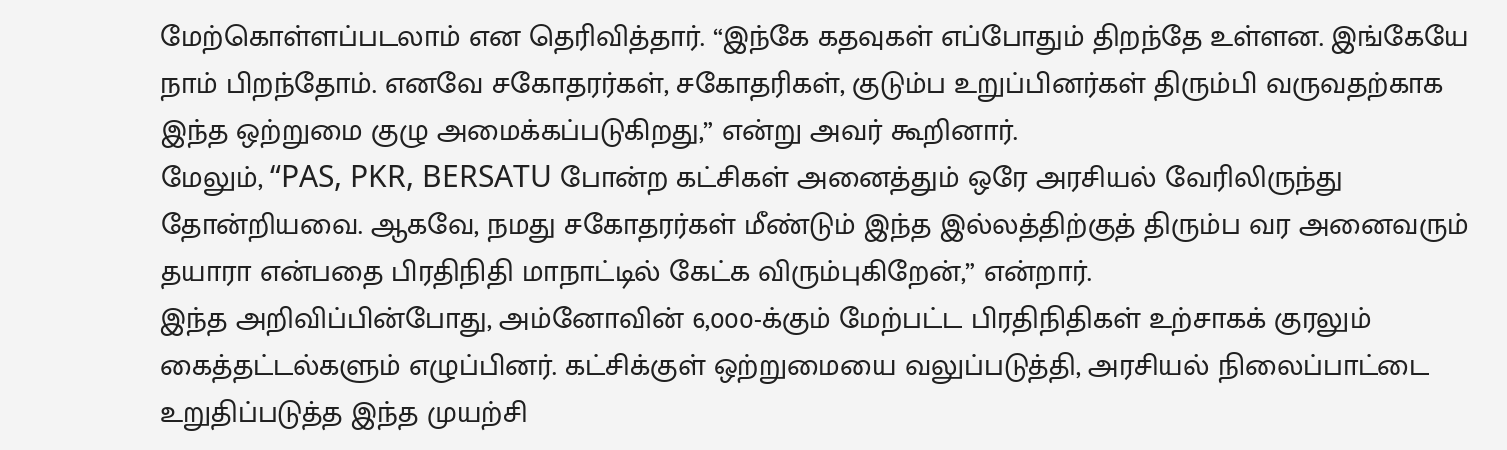மேற்கொள்ளப்படலாம் என தெரிவித்தார். “இந்கே கதவுகள் எப்போதும் திறந்தே உள்ளன. இங்கேயே நாம் பிறந்தோம். எனவே சகோதரர்கள், சகோதரிகள், குடும்ப உறுப்பினர்கள் திரும்பி வருவதற்காக இந்த ஒற்றுமை குழு அமைக்கப்படுகிறது,” என்று அவர் கூறினார்.
மேலும், “PAS, PKR, BERSATU போன்ற கட்சிகள் அனைத்தும் ஒரே அரசியல் வேரிலிருந்து தோன்றியவை. ஆகவே, நமது சகோதரர்கள் மீண்டும் இந்த இல்லத்திற்குத் திரும்ப வர அனைவரும் தயாரா என்பதை பிரதிநிதி மாநாட்டில் கேட்க விரும்புகிறேன்,” என்றார்.
இந்த அறிவிப்பின்போது, அம்னோவின் 6,000-க்கும் மேற்பட்ட பிரதிநிதிகள் உற்சாகக் குரலும் கைத்தட்டல்களும் எழுப்பினர். கட்சிக்குள் ஒற்றுமையை வலுப்படுத்தி, அரசியல் நிலைப்பாட்டை உறுதிப்படுத்த இந்த முயற்சி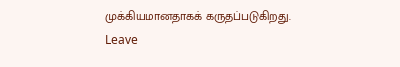முக்கியமானதாகக் கருதப்படுகிறது.
Leave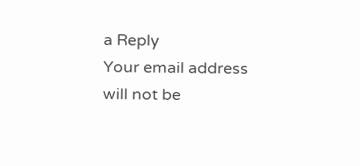a Reply
Your email address will not be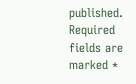published. Required fields are marked *